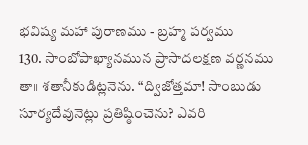భవిష్య మహా పురాణము - బ్రహ్మ పర్వము
130. సాంబోపాఖ్యానమున ప్రాసాదలక్షణ వర్ణనము
తా॥ శతానీకుడిట్లనెను. “ద్విజోత్తమా! సాంబుడు సూర్యదేవునెట్లు ప్రతిష్ఠించెను? ఎవరి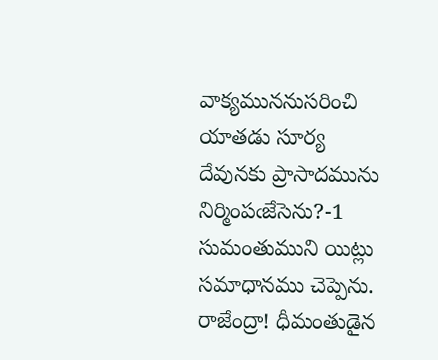వాక్యముననుసరించి యాతడు సూర్య దేవునకు ప్రాసాదమును నిర్మింపఁజేసెను?-1 సుమంతుముని యిట్లు సమాధానము చెప్పెను. రాజేంద్రా! ధీమంతుడైన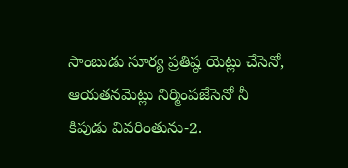సాంబుడు సూర్య ప్రతిష్ఠ యెట్లు చేసెనో, ఆయతనమెట్లు నిర్మింపజేసెనో నీ కిపుడు వివరింతును-2.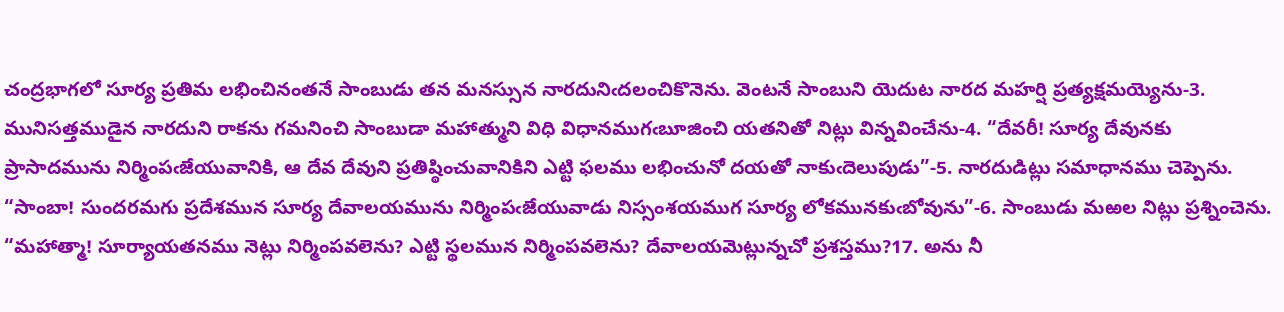చంద్రభాగలో సూర్య ప్రతిమ లభించినంతనే సాంబుడు తన మనస్సున నారదునిఁదలంచికొనెను. వెంటనే సాంబుని యెదుట నారద మహర్షి ప్రత్యక్షమయ్యెను-3. మునిసత్తముడైన నారదుని రాకను గమనించి సాంబుడా మహాత్ముని విధి విధానముగఁబూజించి యతనితో నిట్లు విన్నవించేను-4. “దేవరీ! సూర్య దేవునకు ప్రాసాదమును నిర్మింపఁజేయువానికి, ఆ దేవ దేవుని ప్రతిష్ఠించువానికిని ఎట్టి ఫలము లభించునో దయతో నాకుఁదెలుపుడు”-5. నారదుడిట్లు సమాధానము చెప్పెను. “సాంబా! సుందరమగు ప్రదేశమున సూర్య దేవాలయమును నిర్మింపఁజేయువాడు నిస్సంశయముగ సూర్య లోకమునకుఁబోవును”-6. సాంబుడు మఱల నిట్లు ప్రశ్నించెను. “మహాత్మా! సూర్యాయతనము నెట్లు నిర్మింపవలెను? ఎట్టి స్థలమున నిర్మింపవలెను? దేవాలయమెట్లున్నచో ప్రశస్తము?17. అను నీ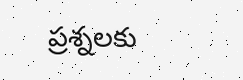ప్రశ్నలకు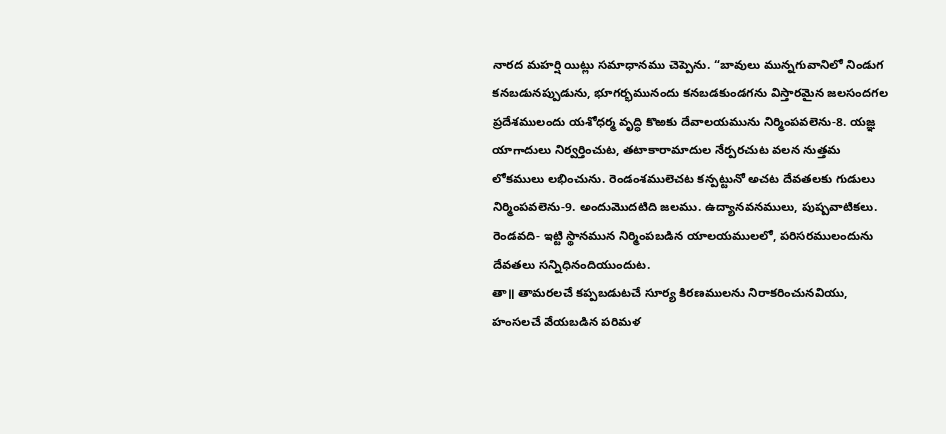నారద మహర్షి యిట్లు సమాధానము చెప్పెను. “బావులు మున్నగువానిలో నిండుగ కనబడునప్పుడును, భూగర్భమునందు కనబడకుండగను విస్తారమైన జలసందగల ప్రదేశములందు యశోధర్మ వృద్ధి కొఱకు దేవాలయమును నిర్మింపవలెను-8. యజ్ఞ యాగాదులు నిర్వర్తించుట, తటాకారామాదుల నేర్పరచుట వలన నుత్తమ లోకములు లభించును. రెండంశములెచట కన్పట్టునో అచట దేవతలకు గుడులు నిర్మింపవలెను-9. అందుమొదటిది జలము. ఉద్యానవనములు, పుష్పవాటికలు. రెండవది- ఇట్టి స్థానమున నిర్మింపబడిన యాలయములలో, పరిసరములందును దేవతలు సన్నిధినందియుందుట.
తా॥ తామరలచే కప్పబడుటచే సూర్య కిరణములను నిరాకరించునవియు, హంసలచే వేయబడిన పరిమళ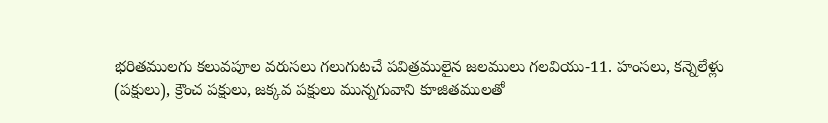భరితములగు కలువపూల వరుసలు గలుగుటచే పవిత్రములైన జలములు గలవియు-11. హంసలు, కన్నెలేళ్లు (పక్షులు), క్రౌంచ పక్షులు, జక్కవ పక్షులు మున్నగువాని కూజితములతో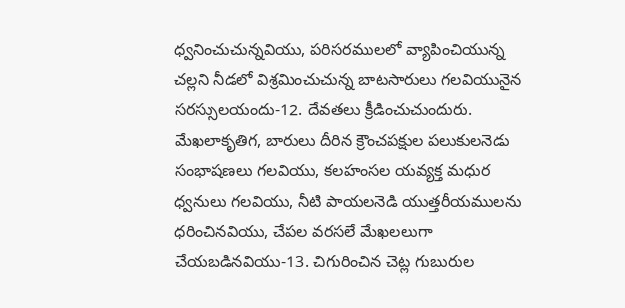ధ్వనించుచున్నవియు, పరిసరములలో వ్యాపించియున్న చల్లని నీడలో విశ్రమించుచున్న బాటసారులు గలవియునైన సరస్సులయందు-12. దేవతలు క్రీడించుచుందురు. మేఖలాకృతిగ, బారులు దీరిన క్రౌంచపక్షుల పలుకులనెడు సంభాషణలు గలవియు, కలహంసల యవ్యక్త మధుర ధ్వనులు గలవియు, నీటి పాయలనెడి యుత్తరీయములను ధరించినవియు, చేపల వరసలే మేఖలలుగా చేయబడినవియు-13. చిగురించిన చెట్ల గుబురుల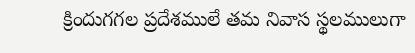క్రిందుగగల ప్రదేశములే తమ నివాస స్థలములుగా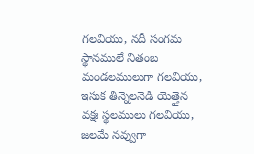గలవియు, నదీ సంగమ స్థానములే నితంబ మండలములుగా గలవియు, ఇసుక తిన్నెలనెడి యెత్తైన వక్షః స్థలములు గలవియు, జలమే నవ్వుగా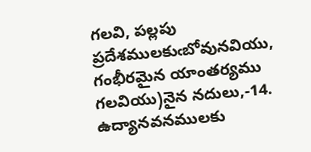గలవి, పల్లపు ప్రదేశములకుఁబోవునవియు, గంభీరమైన యాంతర్యము గలవియు)నైన నదులు,-14. ఉద్యానవనములకు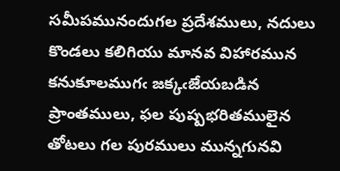సమీపమునందుగల ప్రదేశములు, నదులు కొండలు కలిగియు మానవ విహారమున కనుకూలముగఁ జక్కఁజేయబడిన ప్రాంతములు, ఫల పుష్పభరితములైన తోటలు గల పురములు మున్నగునవి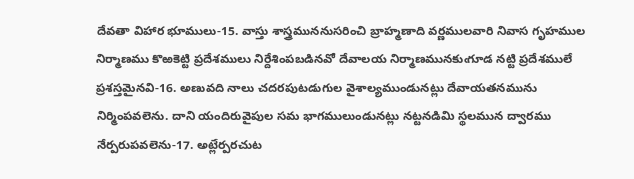దేవతా విహార భూములు-15. వాస్తు శాస్త్రముననుసరించి బ్రాహ్మణాది వర్ణములవారి నివాస గృహముల నిర్మాణము కొఱకెట్టి ప్రదేశములు నిర్దేశింపబడినవో దేవాలయ నిర్మాణమునకుఁగూడ నట్టి ప్రదేశములే ప్రశస్తమైనవి-16. అణువది నాలు చదరపుటడుగుల వైశాల్యముండునట్లు దేవాయతనమును నిర్మింపవలెను. దాని యందిరువైపుల సమ భాగములుండునట్లు నట్టనడిమి స్థలమున ద్వారము నేర్పరుపవలెను-17. అట్లేర్పరచుట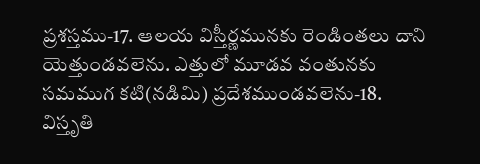ప్రశస్తము-17. ఆలయ విస్తీర్ణమునకు రెండింతలు దాని యెత్తుండవలెను. ఎత్తులో మూడవ వంతునకు సమముగ కటి(నడిమి) ప్రదేశముండవలెను-18. విస్తృతి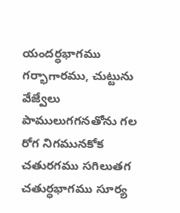యందర్ధభాగము గర్భాగారము, చుట్టును వేజ్వేలు పాములుగగనతోను గల రోగ నిగమునకోక చతురగము సగిలుతగ చతుర్ధభాగము సూర్య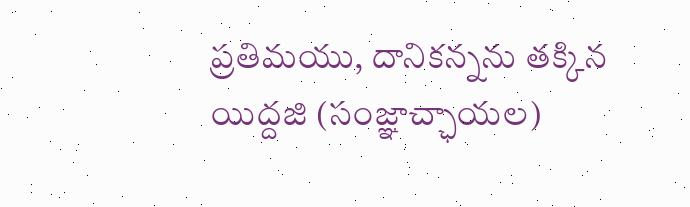ప్రతిమయు, దానికన్నను తక్కిన యిద్దజి (సంజ్ఞాచ్ఛాయల)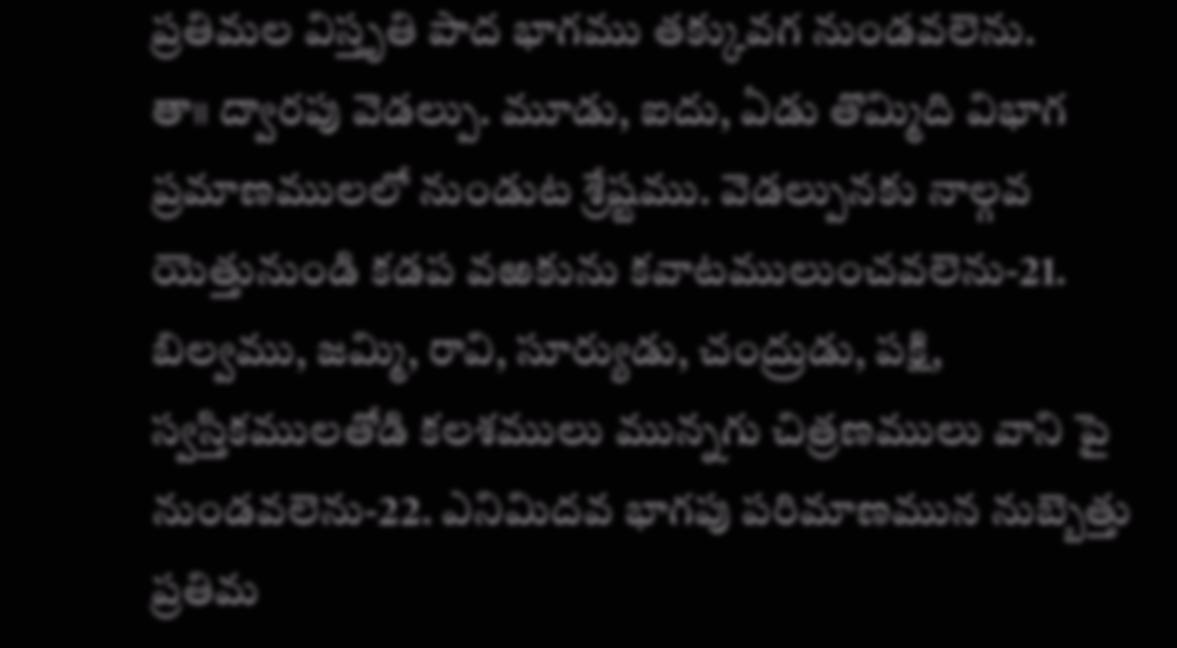ప్రతిమల విస్తృతి పాద భాగము తక్కువగ నుండవలెను.
తా॥ ద్వారపు వెడల్పు. మూడు, ఐదు, ఏడు తొమ్మిది విభాగ ప్రమాణములలో నుండుట శ్రేష్టము. వెడల్పునకు నాల్గవ యెత్తునుండి కడప వఱకును కవాటములుంచవలెను-21. బిల్వము, జమ్మి, రావి, సూర్యుడు, చంద్రుడు, పక్షి, స్వస్తికములతోడి కలశములు మున్నగు చిత్రణములు వాని పై నుండవలెను-22. ఎనిమిదవ భాగపు పరిమాణమున నుబ్బెత్తు ప్రతిమ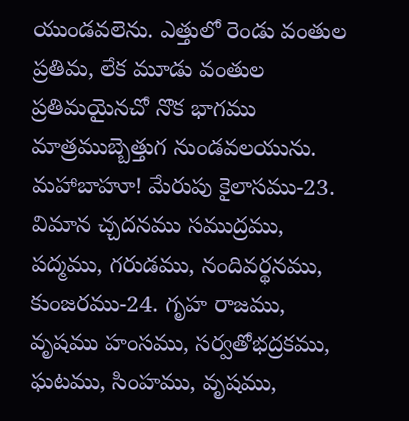యుండవలెను. ఎత్తులో రెండు వంతుల ప్రతిమ, లేక మూడు వంతుల ప్రతిమయైనచో నొక భాగము మాత్రముబ్బెత్తుగ నుండవలయును. మహాబాహూ! మేరుపు కైలాసము-23. విమాన చ్చదనము సముద్రము, పద్మము, గరుడము, నందివర్థనము, కుంజరము-24. గృహ రాజము, వృషము హంసము, సర్వతోభద్రకము, ఘటము, సింహము, వృషము,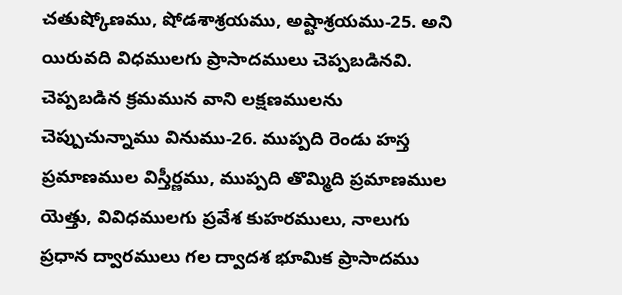చతుష్కోణము, షోడశాశ్రయము, అష్టాశ్రయము-25. అని యిరువది విధములగు ప్రాసాదములు చెప్పబడినవి. చెప్పబడిన క్రమమున వాని లక్షణములను చెప్పుచున్నాము వినుము-26. ముప్పది రెండు హస్త ప్రమాణముల విస్తీర్ణము, ముప్పది తొమ్మిది ప్రమాణముల యెత్తు, వివిధములగు ప్రవేశ కుహరములు, నాలుగు ప్రధాన ద్వారములు గల ద్వాదశ భూమిక ప్రాసాదము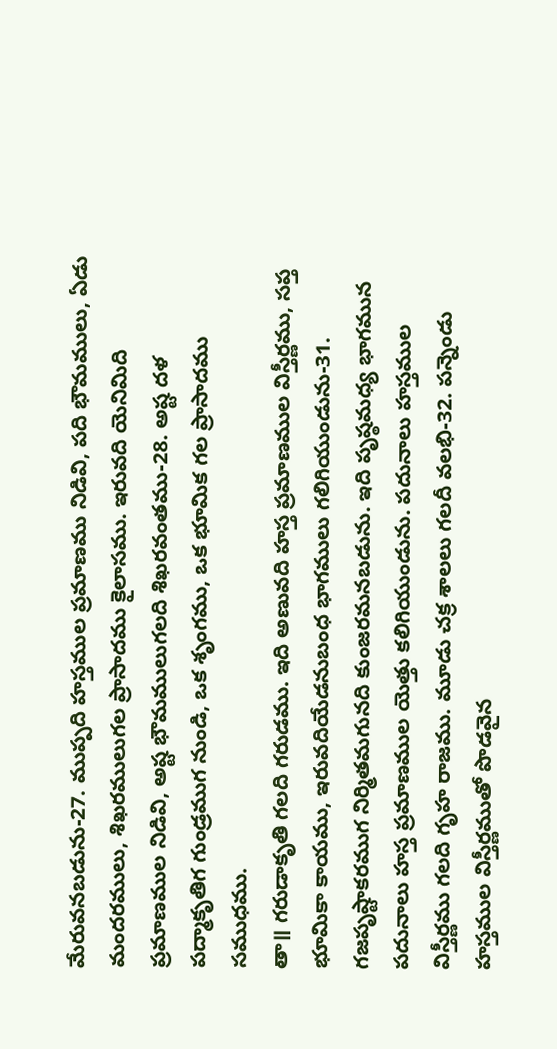మేరువనబడును-27. ముప్పది హస్తముల ప్రమాణము నిడివి, పది భౌమములు, ఏడు మందరములు, శిఖరములుగల ప్రాసాదము కైలాసము. ఇరువది యెనిమిది ప్రమాణముల నిడివి, అష్ట భౌమములుగలది శిఖరవంతము-28. అష్ట దళ పద్మాకృతిగ గుండ్రముగ నుండి, ఒక శృంగము, ఒక భూమిక గల ప్రాసాదము సముధము.
తా॥ గరుడాకృతి గలది గరుడము. ఇది అణువది హస్త ప్రమాణముల విస్తీర్ణము, సప్త భూమికా కాయము, ఇరువదియేడనుబంధ భాగములు గలిగియుండును-31. గజపృష్టాకరముగ నిర్మితమగునది కుంజరమనబడును. ఇది పృష్ఠమధ్య భాగమున పదునాలు హస్త ప్రమాణముల యెత్తు కలిగియుండును. పదునాలు హస్తముల విస్తీర్ణము గలది గృహ రాజము. మూడు చక్ర శాలలు గలదీ వలభి-32. పన్నెండు హస్తముల విస్తీర్ణముతో పొడవైన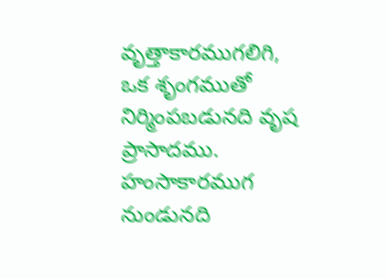వృత్తాకారముగలిగి, ఒక శృంగముతో నిర్మింపబడునది వృష ప్రాసాదము. హంసాకారముగ నుండునది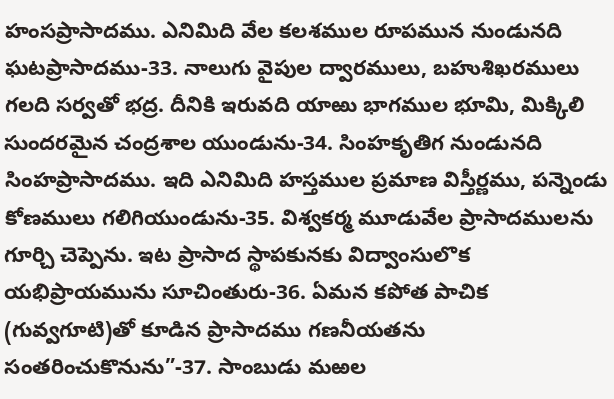హంసప్రాసాదము. ఎనిమిది వేల కలశముల రూపమున నుండునది ఘటప్రాసాదము-33. నాలుగు వైపుల ద్వారములు, బహుశిఖరములు గలది సర్వతో భద్ర. దీనికి ఇరువది యాఱు భాగముల భూమి, మిక్కిలి సుందరమైన చంద్రశాల యుండును-34. సింహకృతిగ నుండునది సింహప్రాసాదము. ఇది ఎనిమిది హస్తముల ప్రమాణ విస్తీర్ణము, పన్నెండు కోణములు గలిగియుండును-35. విశ్వకర్మ మూడువేల ప్రాసాదములను గూర్చి చెప్పెను. ఇట ప్రాసాద స్థాపకునకు విద్వాంసులొక యభిప్రాయమును సూచింతురు-36. ఏమన కపోత పాచిక (గువ్వగూటి)తో కూడిన ప్రాసాదము గణనీయతను సంతరించుకొనును”-37. సాంబుడు మఱల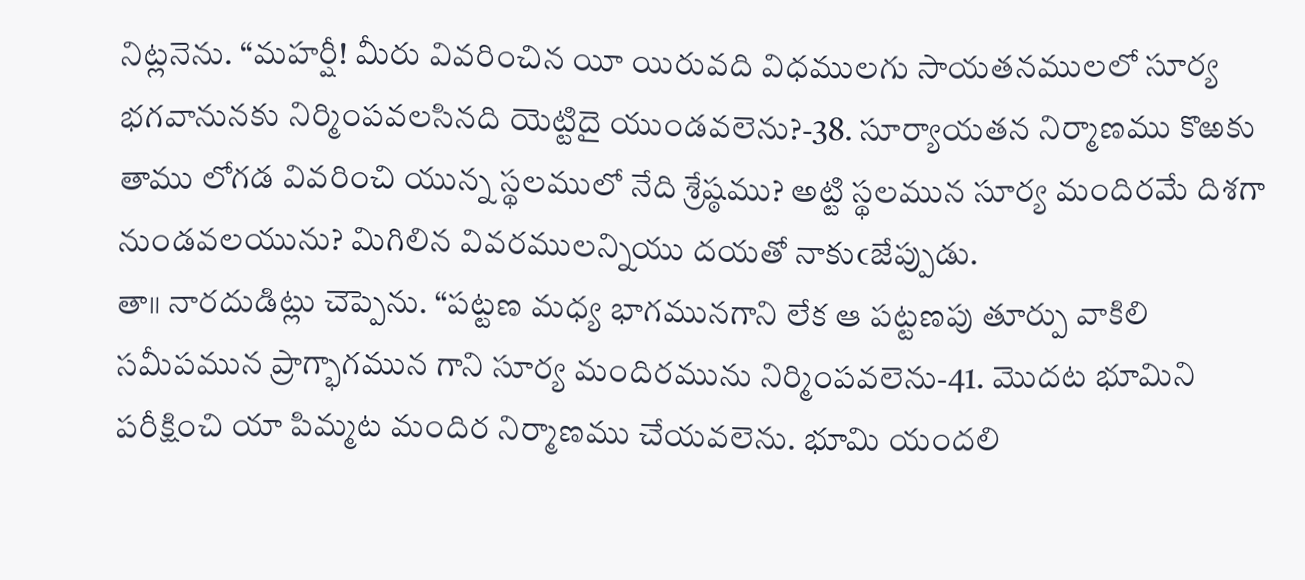నిట్లనెను. “మహర్షీ! మీరు వివరించిన యీ యిరువది విధములగు సాయతనములలో సూర్య భగవానునకు నిర్మింపవలసినది యెట్టిదై యుండవలెను?-38. సూర్యాయతన నిర్మాణము కొఱకు తాము లోగడ వివరించి యున్న స్థలములో నేది శ్రేష్ఠము? అట్టి స్థలమున సూర్య మందిరమే దిశగా నుండవలయును? మిగిలిన వివరములన్నియు దయతో నాకుఁజేప్పుడు.
తా॥ నారదుడిట్లు చెప్పెను. “పట్టణ మధ్య భాగమునగాని లేక ఆ పట్టణపు తూర్పు వాకిలి సమీపమున ప్రాగ్భాగమున గాని సూర్య మందిరమును నిర్మింపవలెను-41. మొదట భూమిని పరీక్షించి యా పిమ్మట మందిర నిర్మాణము చేయవలెను. భూమి యందలి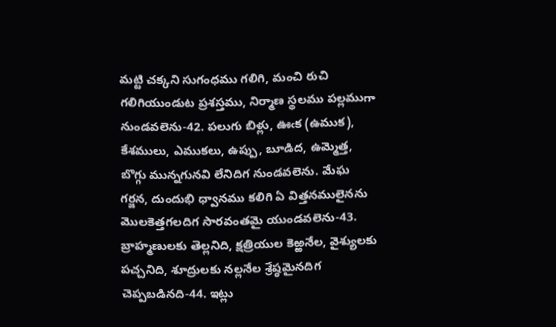మట్టి చక్కని సుగంధము గలిగి, మంచి రుచి గలిగియుండుట ప్రశస్తము, నిర్మాణ స్థలము పల్లముగా నుండవలెను-42. పలుగు బిళ్లు, ఊఁక (ఉముక), కేశములు, ఎముకలు, ఉప్పు, బూడిద, ఉమ్మెత్త, బొగ్గు మున్నగునవి లేనిదిగ నుండవలెను. మేఘ గర్జన, దుందుభి ధ్వానము కలిగి ఏ విత్తనములైనను మొలకెత్తగలదిగ సారవంతమై యుండవలెను-43. బ్రాహ్మణులకు తెల్లనిది, క్షత్రియుల కెఱ్ఱనేల, వైశ్యులకు పచ్చనిది, శూద్రులకు నల్లనేల శ్రేష్ఠమైనదిగ చెప్పబడినది-44. ఇట్లు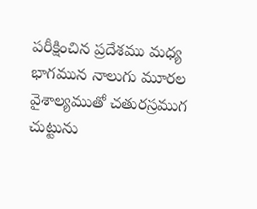పరీక్షించిన ప్రదేశము మధ్య భాగమున నాలుగు మూరల వైశాల్యముతో చతురస్రముగ చుట్టును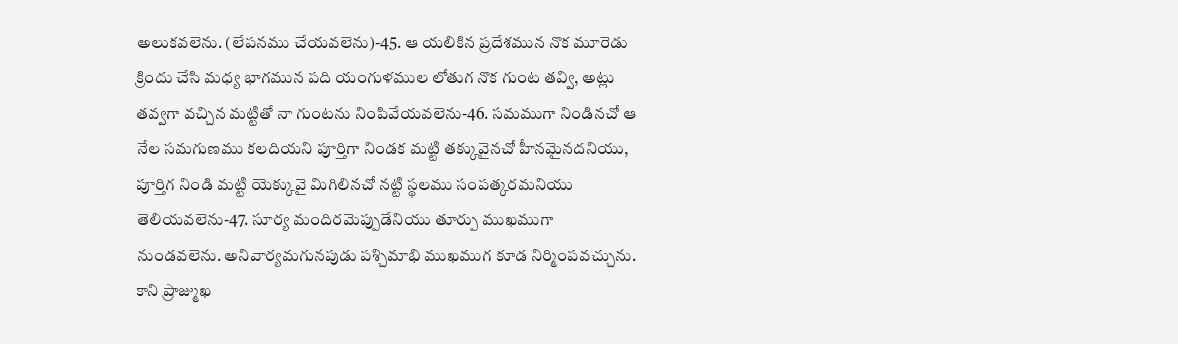అలుకవలెను. (లేపనము చేయవలెను)-45. ఆ యలికిన ప్రదేశమున నొక మూరెడు క్రిందు చేసి మధ్య భాగమున పది యంగుళముల లోతుగ నొక గుంట తవ్వి, అట్లు తవ్వగా వచ్చిన మట్టితో నా గుంటను నింపివేయవలెను-46. సమముగా నిండినచో ఆ నేల సమగుణము కలదియని పూర్తిగా నిండక మట్టి తక్కువైనచో హీనమైనదనియు, పూర్తిగ నిండి మట్టి యెక్కువై మిగిలినచో నట్టి స్థలము సంపత్కరమనియు తెలియవలెను-47. సూర్య మందిరమెప్పుడేనియు తూర్పు ముఖముగా నుండవలెను. అనివార్యమగునపుడు పశ్చిమాభి ముఖముగ కూడ నిర్మింపవచ్చును. కాని ప్రాజ్ముఖ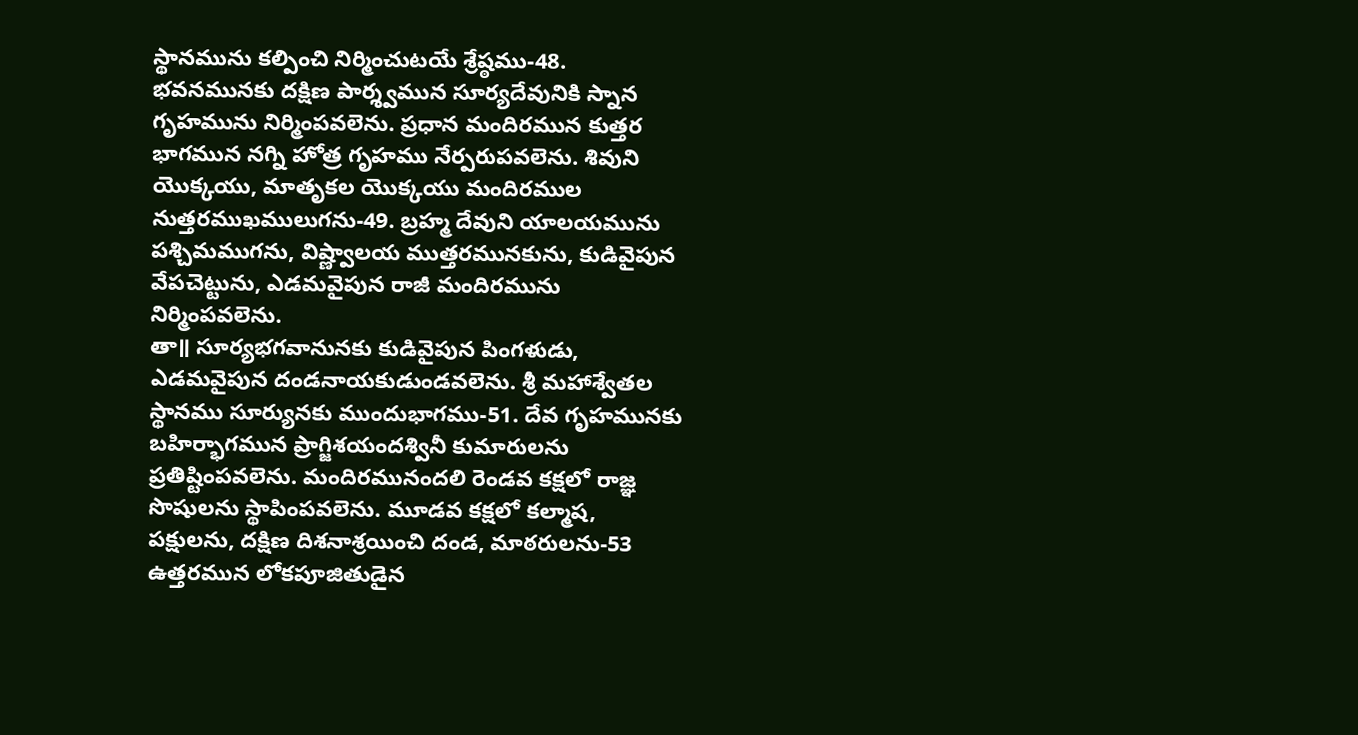స్థానమును కల్పించి నిర్మించుటయే శ్రేష్ఠము-48. భవనమునకు దక్షిణ పార్శ్వమున సూర్యదేవునికి స్నాన గృహమును నిర్మింపవలెను. ప్రధాన మందిరమున కుత్తర భాగమున నగ్ని హోత్ర గృహము నేర్పరుపవలెను. శివుని యొక్కయు, మాతృకల యొక్కయు మందిరముల నుత్తరముఖములుగను-49. బ్రహ్మ దేవుని యాలయమును పశ్చిమముగను, విష్ణ్వాలయ ముత్తరమునకును, కుడివైపున వేపచెట్టును, ఎడమవైపున రాజీ మందిరమును నిర్మింపవలెను.
తా॥ సూర్యభగవానునకు కుడివైపున పింగళుడు, ఎడమవైపున దండనాయకుడుండవలెను. శ్రీ మహాశ్వేతల స్థానము సూర్యునకు ముందుభాగము-51. దేవ గృహమునకు బహిర్భాగమున ప్రాగ్జిశయందశ్వినీ కుమారులను ప్రతిష్టింపవలెను. మందిరమునందలి రెండవ కక్షలో రాజ్ఞ సొషులను స్థాపింపవలెను. మూడవ కక్షలో కల్మాష, పక్షులను, దక్షిణ దిశనాశ్రయించి దండ, మాఠరులను-53 ఉత్తరమున లోకపూజితుడైన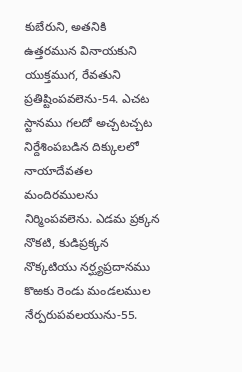కుబేరుని, అతనికి ఉత్తరమున వినాయకుని యుక్తముగ, రేవతుని ప్రతిష్టింపవలెను-54. ఎచట స్టానము గలదో అచ్చటచ్చట నిర్దేశింపబడిన దిక్కులలో నాయాదేవతల మందిరములను నిర్మింపవలెను. ఎడమ ప్రక్కన నొకటి, కుడిప్రక్కన నొక్కటియు నర్ఘ్యప్రదానము కొఱకు రెండు మండలముల నేర్పరుపవలయును-55.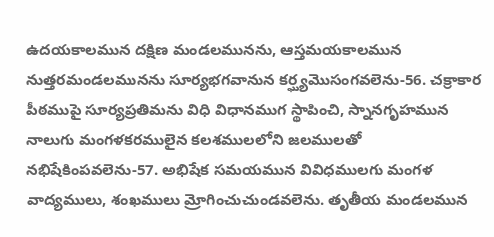ఉదయకాలమున దక్షిణ మండలమునను, ఆస్తమయకాలమున నుత్తరమండలమునను సూర్యభగవానున కర్ఘ్యమొసంగవలెను-56. చక్రాకార పీఠముపై సూర్యప్రతిమను విధి విధానముగ స్థాపించి, స్నానగృహమున నాలుగు మంగళకరములైన కలశములలోని జలములతో నభిషేకింపవలెను-57. అభిషేక సమయమున వివిధములగు మంగళ వాద్యములు, శంఖములు మ్రోగించుచుండవలెను. తృతీయ మండలమున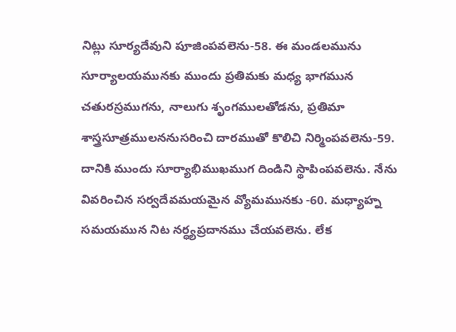నిట్లు సూర్యదేవుని పూజింపవలెను-58. ఈ మండలమును సూర్యాలయమునకు ముందు ప్రతిమకు మధ్య భాగమున చతురస్రముగను, నాలుగు శృంగములతోడను, ప్రతిమా శాస్త్రసూత్రములననుసరించి దారముతో కొలిచి నిర్మింపవలెను-59. దానికి ముందు సూర్యాభిముఖముగ దిండిని స్థాపింపవలెను. నేను వివరించిన సర్వదేవమయమైన వ్యోమమునకు -60. మధ్యాహ్న సమయమున నిట నర్ధ్యప్రదానము చేయవలెను. లేక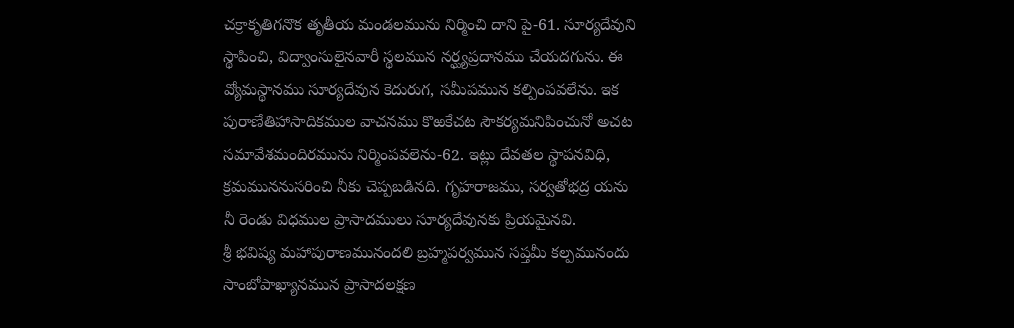చక్రాకృతిగనొక తృతీయ మండలమును నిర్మించి దాని పై-61. సూర్యదేవుని స్థాపించి, విద్వాంసులైనవారీ స్థలమున నర్ఘ్యప్రదానము చేయదగును. ఈ వ్యోమస్థానము సూర్యదేవున కెదురుగ, సమీపమున కల్పింపవలేను. ఇక పురాణేతిహాసాదికముల వాచనము కొఱకేచట సౌకర్యమనిపించునో అచట సమావేశమందిరమును నిర్మింపవలెను-62. ఇట్లు దేవతల స్థాపనవిధి, క్రమముననుసరించి నీకు చెప్పబడినది. గృహరాజము, సర్వతోభద్ర యను నీ రెండు విధముల ప్రాసాదములు సూర్యదేవునకు ప్రియమైనవి.
శ్రీ భవిష్య మహాపురాణమునందలి బ్రహ్మపర్వమున సప్తమీ కల్పమునందు సాంబోపాఖ్యానమున ప్రాసాదలక్షణ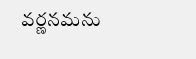వర్ణనమను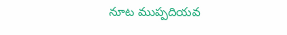నూట ముప్పదియవ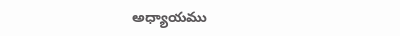అధ్యాయము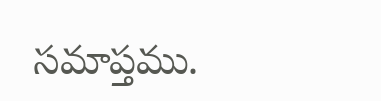సమాప్తము.